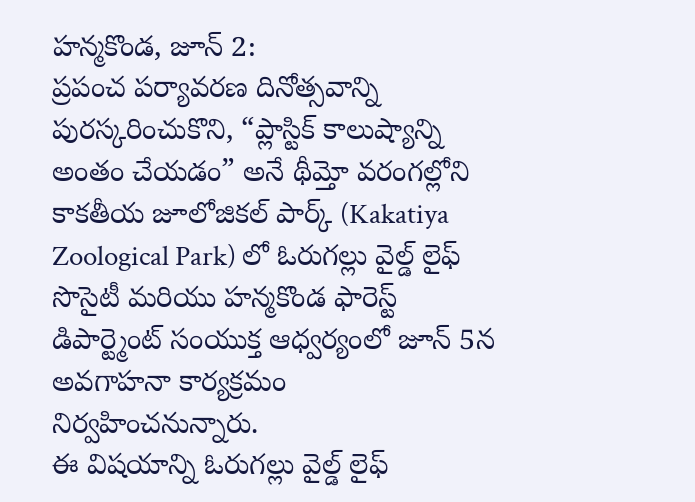హన్మకొండ, జూన్ 2:
ప్రపంచ పర్యావరణ దినోత్సవాన్ని పురస్కరించుకొని, “ప్లాస్టిక్ కాలుష్యాన్ని అంతం చేయడం” అనే థీమ్తో వరంగల్లోని కాకతీయ జూలోజికల్ పార్క్ (Kakatiya Zoological Park) లో ఓరుగల్లు వైల్డ్ లైఫ్ సొసైటీ మరియు హన్మకొండ ఫారెస్ట్ డిపార్ట్మెంట్ సంయుక్త ఆధ్వర్యంలో జూన్ 5న అవగాహనా కార్యక్రమం నిర్వహించనున్నారు.
ఈ విషయాన్ని ఓరుగల్లు వైల్డ్ లైఫ్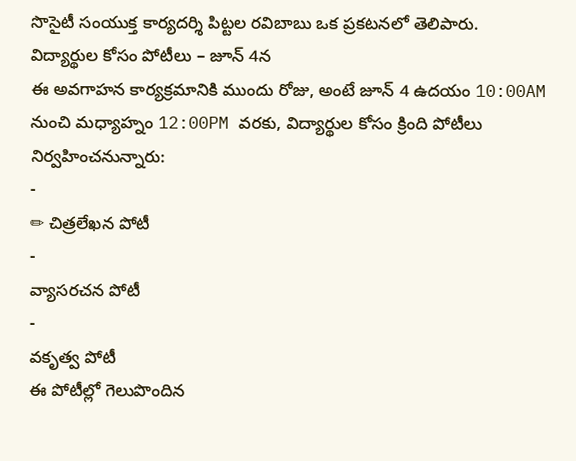సొసైటీ సంయుక్త కార్యదర్శి పిట్టల రవిబాబు ఒక ప్రకటనలో తెలిపారు.
విద్యార్థుల కోసం పోటీలు – జూన్ 4న
ఈ అవగాహన కార్యక్రమానికి ముందు రోజు, అంటే జూన్ 4 ఉదయం 10:00AM నుంచి మధ్యాహ్నం 12:00PM వరకు, విద్యార్థుల కోసం క్రింది పోటీలు నిర్వహించనున్నారు:
-
✏ చిత్రలేఖన పోటీ
-
వ్యాసరచన పోటీ
-
వకృత్వ పోటీ
ఈ పోటీల్లో గెలుపొందిన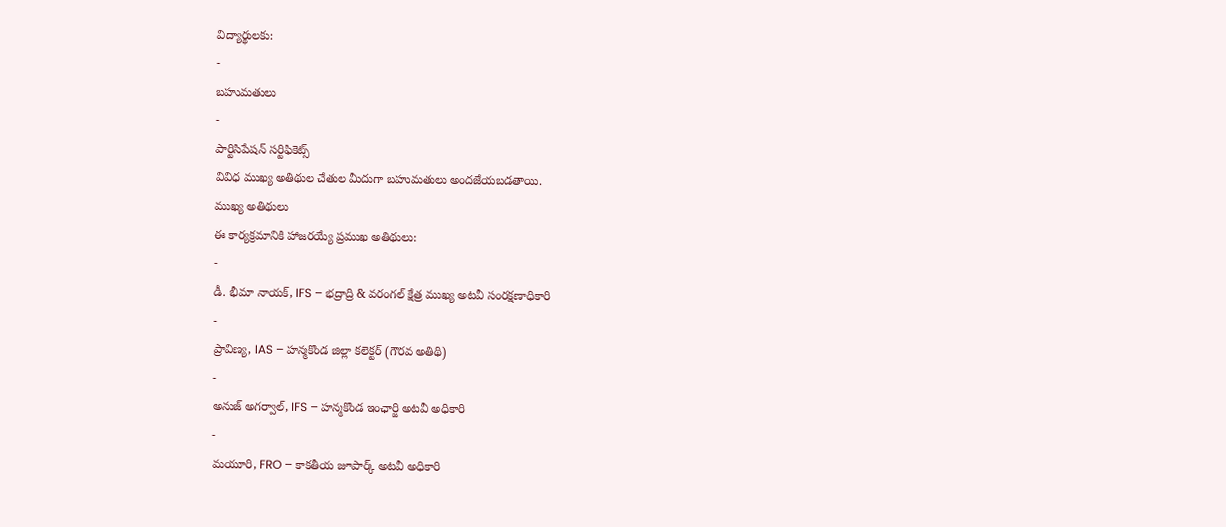విద్యార్థులకు:
-
బహుమతులు
-
పార్టిసిపేషన్ సర్టిఫికెట్స్
వివిధ ముఖ్య అతిథుల చేతుల మీదుగా బహుమతులు అందజేయబడతాయి.
ముఖ్య అతిథులు
ఈ కార్యక్రమానికి హాజరయ్యే ప్రముఖ అతిథులు:
-
డీ. భీమా నాయక్, IFS – భద్రాద్రి & వరంగల్ క్షేత్ర ముఖ్య అటవీ సంరక్షణాధికారి
-
ప్రావిణ్య, IAS – హన్మకొండ జిల్లా కలెక్టర్ (గౌరవ అతిథి)
-
అనుజ్ అగర్వాల్, IFS – హన్మకొండ ఇంఛార్జి అటవీ అధికారి
-
మయూరి, FRO – కాకతీయ జూపార్క్ అటవీ అధికారి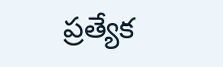ప్రత్యేక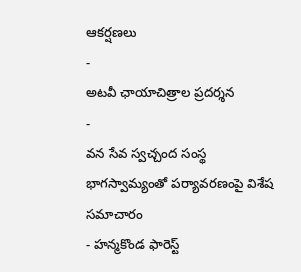ఆకర్షణలు
-
అటవీ ఛాయాచిత్రాల ప్రదర్శన
-
వన సేవ స్వచ్చంద సంస్థ భాగస్వామ్యంతో పర్యావరణంపై విశేష సమాచారం
- హన్మకొండ ఫారెస్ట్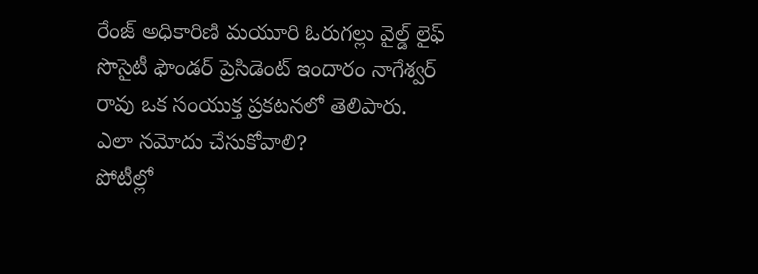రేంజ్ అధికారిణి మయూరి ఓరుగల్లు వైల్డ్ లైఫ్ సొసైటీ ఫౌండర్ ప్రెసిడెంట్ ఇందారం నాగేశ్వర్ రావు ఒక సంయుక్త ప్రకటనలో తెలిపారు.
ఎలా నమోదు చేసుకోవాలి?
పోటీల్లో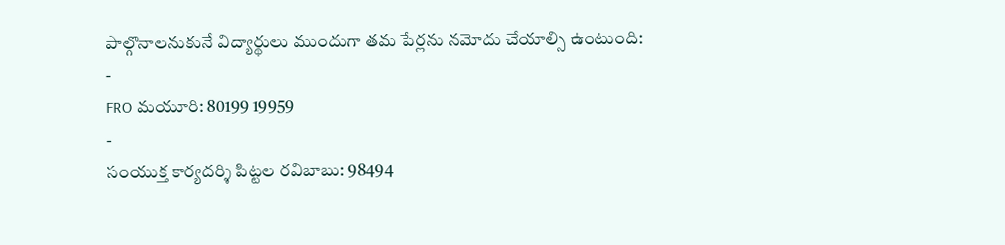పాల్గొనాలనుకునే విద్యార్థులు ముందుగా తమ పేర్లను నమోదు చేయాల్సి ఉంటుంది:
-
FRO మయూరి: 80199 19959
-
సంయుక్త కార్యదర్శి పిట్టల రవిబాబు: 98494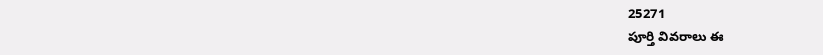25271
పూర్తి వివరాలు ఈ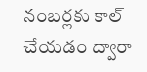నంబర్లకు కాల్ చేయడం ద్వారా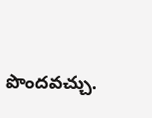పొందవచ్చు.